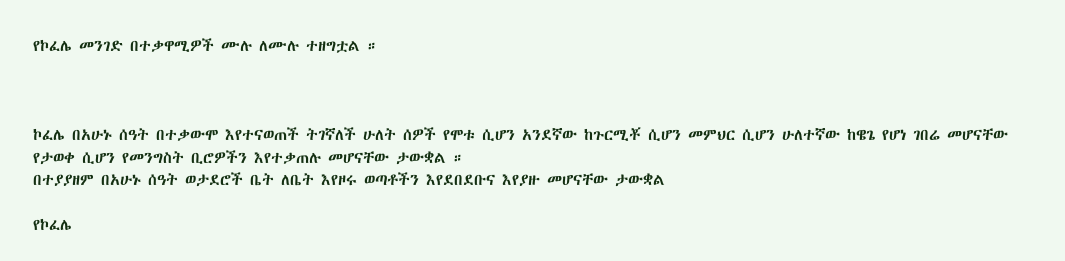የኮፈሌ መንገድ በተቃዋሚዎች ሙሉ ለሙሉ ተዘግቷል ።



ኮፈሌ በአሁኑ ሰዓት በተቃውሞ እየተናወጠች ትገኛለች ሁለት ሰዎች የሞቱ ሲሆን አንደኛው ከጉርሚቾ ሲሆን መምህር ሲሆን ሁለተኛው ከዌጌ የሆነ ገበሬ መሆናቸው የታወቀ ሲሆን የመንግስት ቢሮዎችን እየተቃጠሉ መሆናቸው ታውቋል ።
በተያያዘም በአሁኑ ሰዓት ወታደሮች ቤት ለቤት እየዞሩ ወጣቶችን እየደበደቡና እየያዙ መሆናቸው ታውቋል

የኮፈሌ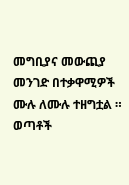መግቢያና መውጪያ መንገድ በተቃዋሚዎች ሙሉ ለሙሉ ተዘግቷል ። ወጣቶች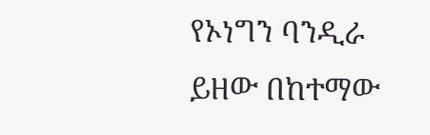የኦነግን ባንዲራ ይዘው በከተማው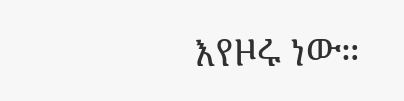እየዞሩ ነው።